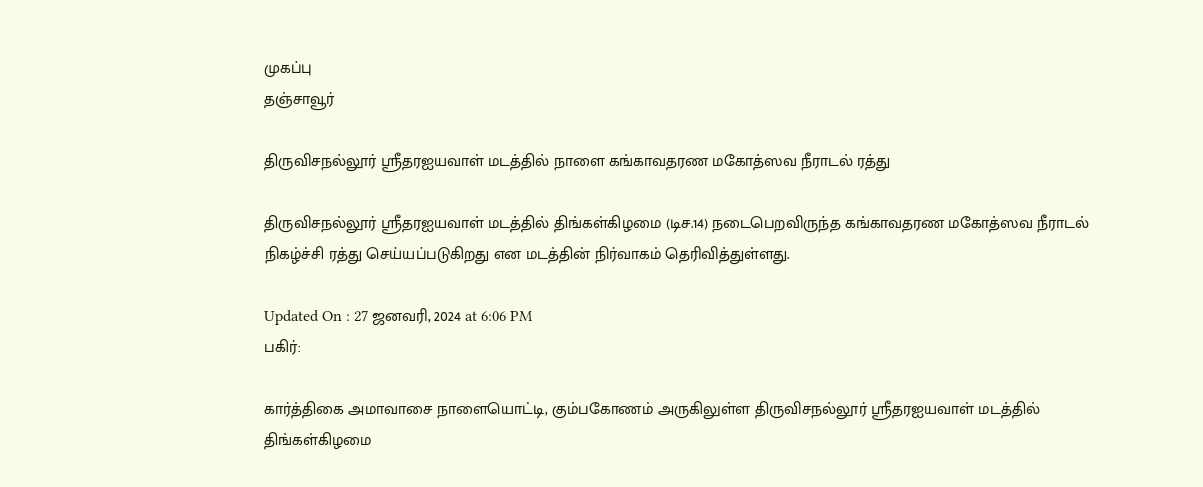முகப்பு
தஞ்சாவூர்

திருவிசநல்லூர் ஸ்ரீதரஐயவாள் மடத்தில் நாளை கங்காவதரண மகோத்ஸவ நீராடல் ரத்து

திருவிசநல்லூர் ஸ்ரீதரஐயவாள் மடத்தில் திங்கள்கிழமை (டிச.14) நடைபெறவிருந்த கங்காவதரண மகோத்ஸவ நீராடல் நிகழ்ச்சி ரத்து செய்யப்படுகிறது என மடத்தின் நிர்வாகம் தெரிவித்துள்ளது.

Updated On : 27 ஜனவரி, 2024 at 6:06 PM
பகிர்:

கார்த்திகை அமாவாசை நாளையொட்டி, கும்பகோணம் அருகிலுள்ள திருவிசநல்லூர் ஸ்ரீதரஐயவாள் மடத்தில் திங்கள்கிழமை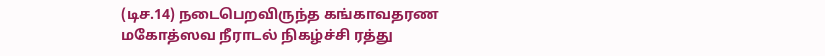(டிச.14) நடைபெறவிருந்த கங்காவதரண மகோத்ஸவ நீராடல் நிகழ்ச்சி ரத்து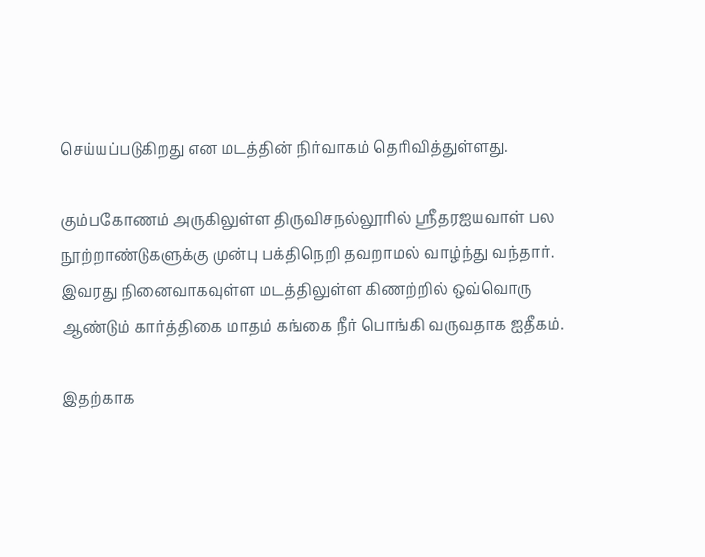செய்யப்படுகிறது என மடத்தின் நிர்வாகம் தெரிவித்துள்ளது.

கும்பகோணம் அருகிலுள்ள திருவிசநல்லூரில் ஸ்ரீதரஐயவாள் பல நூற்றாண்டுகளுக்கு முன்பு பக்திநெறி தவறாமல் வாழ்ந்து வந்தார். இவரது நினைவாகவுள்ள மடத்திலுள்ள கிணற்றில் ஒவ்வொரு ஆண்டும் கார்த்திகை மாதம் கங்கை நீர் பொங்கி வருவதாக ஐதீகம்.

இதற்காக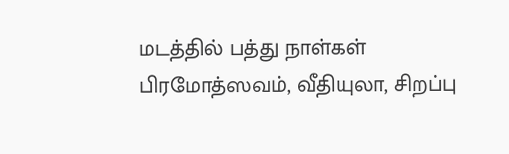மடத்தில் பத்து நாள்கள் பிரமோத்ஸவம், வீதியுலா, சிறப்பு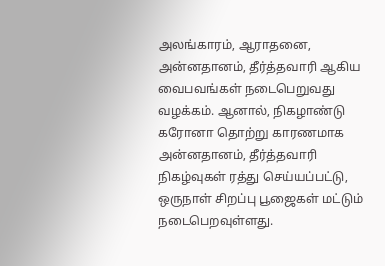அலங்காரம், ஆராதனை, அன்னதானம், தீர்த்தவாரி ஆகிய வைபவங்கள் நடைபெறுவது வழக்கம். ஆனால், நிகழாண்டு கரோனா தொற்று காரணமாக அன்னதானம், தீர்த்தவாரி நிகழ்வுகள் ரத்து செய்யப்பட்டு, ஒருநாள் சிறப்பு பூஜைகள் மட்டும் நடைபெறவுள்ளது.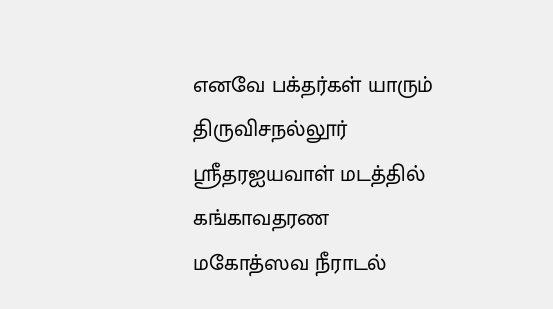எனவே பக்தர்கள் யாரும் திருவிசநல்லூர் ஸ்ரீதரஐயவாள் மடத்தில் கங்காவதரண மகோத்ஸவ நீராடல்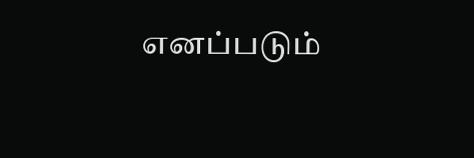எனப்படும்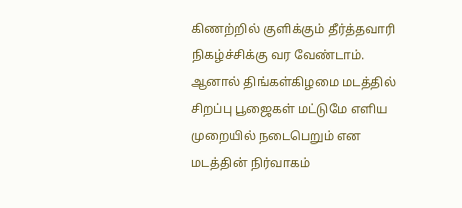கிணற்றில் குளிக்கும் தீர்த்தவாரி நிகழ்ச்சிக்கு வர வேண்டாம். ஆனால் திங்கள்கிழமை மடத்தில் சிறப்பு பூஜைகள் மட்டுமே எளிய முறையில் நடைபெறும் என மடத்தின் நிர்வாகம்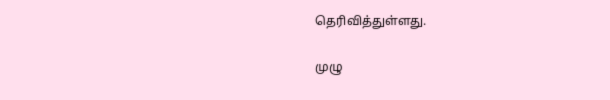தெரிவித்துள்ளது.

முழு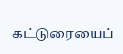கட்டுரையைப்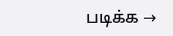படிக்க →